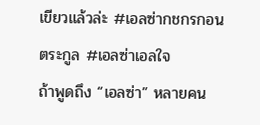เขียวแล้วล่ะ #เอลซ่ากชกรกอนตระกูล #เอลซ่าเอลใจ
ถ้าพูดถึง “เอลซ่า” หลายคน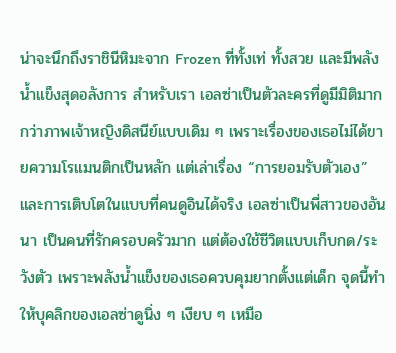น่าจะนึกถึงราชินีหิมะจาก Frozen ที่ทั้งเท่ ทั้งสวย และมีพลังน้ำแข็งสุดอลังการ สำหรับเรา เอลซ่าเป็นตัวละครที่ดูมีมิติมากกว่าภาพเจ้าหญิงดิสนีย์แบบเดิม ๆ เพราะเรื่องของเธอไม่ได้ขายความโรแมนติกเป็นหลัก แต่เล่าเรื่อง “การยอมรับตัวเอง” และการเติบโตในแบบที่คนดูอินได้จริง เอลซ่าเป็นพี่สาวของอันนา เป็นคนที่รักครอบครัวมาก แต่ต้องใช้ชีวิตแบบเก็บกด/ระวังตัว เพราะพลังน้ำแข็งของเธอควบคุมยากตั้งแต่เด็ก จุดนี้ทำให้บุคลิกของเอลซ่าดูนิ่ง ๆ เงียบ ๆ เหมือ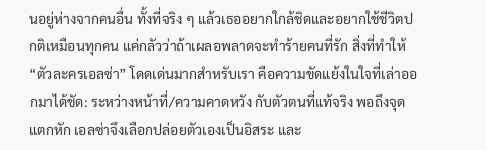นอยู่ห่างจากคนอื่น ทั้งที่จริง ๆ แล้วเธออยากใกล้ชิดและอยากใช้ชีวิตปกติเหมือนทุกคน แค่กลัวว่าถ้าเผลอพลาดจะทำร้ายคนที่รัก สิ่งที่ทำให้ “ตัวละครเอลซ่า” โดดเด่นมากสำหรับเรา คือความขัดแย้งในใจที่เล่าออกมาได้ชัด: ระหว่างหน้าที่/ความคาดหวัง กับตัวตนที่แท้จริง พอถึงจุดแตกหัก เอลซ่าจึงเลือกปล่อยตัวเองเป็นอิสระ และ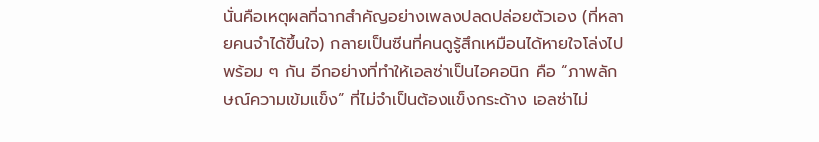นั่นคือเหตุผลที่ฉากสำคัญอย่างเพลงปลดปล่อยตัวเอง (ที่หลายคนจำได้ขึ้นใจ) กลายเป็นซีนที่คนดูรู้สึกเหมือนได้หายใจโล่งไปพร้อม ๆ กัน อีกอย่างที่ทำให้เอลซ่าเป็นไอคอนิก คือ “ภาพลักษณ์ความเข้มแข็ง” ที่ไม่จำเป็นต้องแข็งกระด้าง เอลซ่าไม่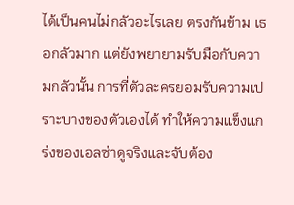ได้เป็นคนไม่กลัวอะไรเลย ตรงกันข้าม เธอกลัวมาก แต่ยังพยายามรับมือกับความกลัวนั้น การที่ตัวละครยอมรับความเปราะบางของตัวเองได้ ทำให้ความแข็งแกร่งของเอลซ่าดูจริงและจับต้อง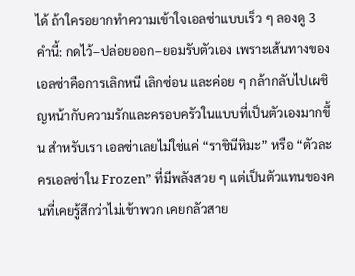ได้ ถ้าใครอยากทำความเข้าใจเอลซ่าแบบเร็ว ๆ ลองดู 3 คำนี้: กดไว้–ปล่อยออก–ยอมรับตัวเอง เพราะเส้นทางของเอลซ่าคือการเลิกหนี เลิกซ่อน และค่อย ๆ กล้ากลับไปเผชิญหน้ากับความรักและครอบครัวในแบบที่เป็นตัวเองมากขึ้น สำหรับเรา เอลซ่าเลยไม่ใช่แค่ “ราชินีหิมะ” หรือ “ตัวละครเอลซ่าใน Frozen” ที่มีพลังสวย ๆ แต่เป็นตัวแทนของคนที่เคยรู้สึกว่าไม่เข้าพวก เคยกลัวสาย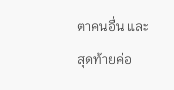ตาคนอื่น และสุดท้ายค่อ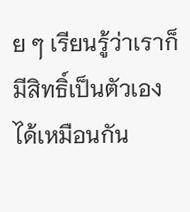ย ๆ เรียนรู้ว่าเราก็มีสิทธิ์เป็นตัวเองได้เหมือนกัน